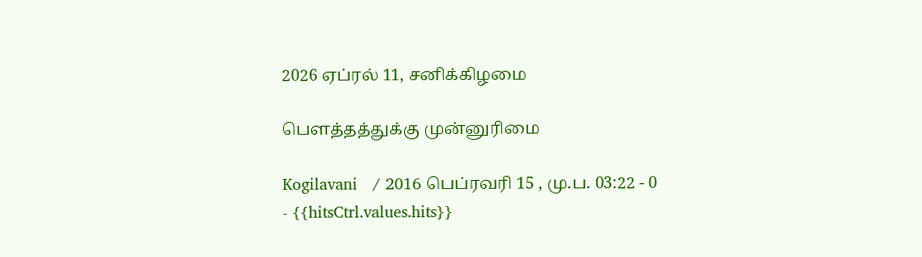2026 ஏப்ரல் 11, சனிக்கிழமை

பௌத்தத்துக்கு முன்னுரிமை

Kogilavani   / 2016 பெப்ரவரி 15 , மு.ப. 03:22 - 0     - {{hitsCtrl.values.hits}}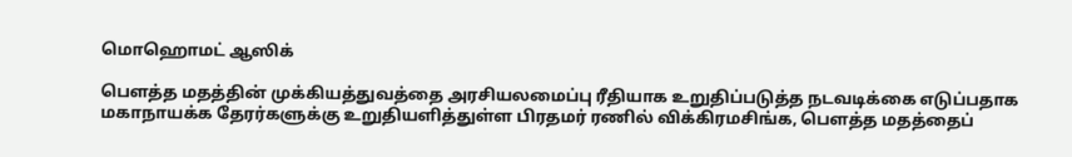மொஹொமட் ஆஸிக்

பௌத்த மதத்தின் முக்கியத்துவத்தை அரசியலமைப்பு ரீதியாக உறுதிப்படுத்த நடவடிக்கை எடுப்பதாக மகாநாயக்க தேரர்களுக்கு உறுதியளித்துள்ள பிரதமர் ரணில் விக்கிரமசிங்க, பௌத்த மதத்தைப்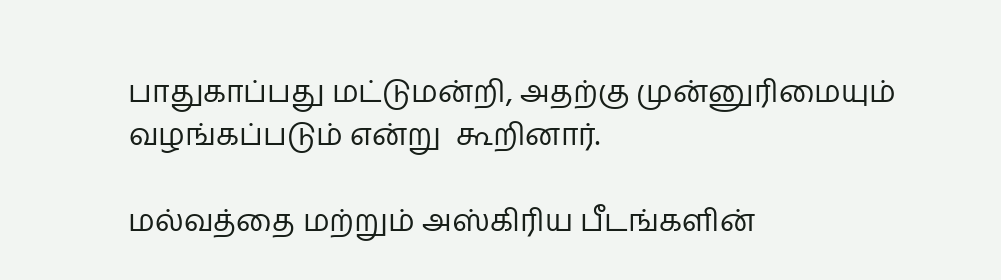பாதுகாப்பது மட்டுமன்றி, அதற்கு முன்னுரிமையும் வழங்கப்படும் என்று  கூறினார்.

மல்வத்தை மற்றும் அஸ்கிரிய பீடங்களின்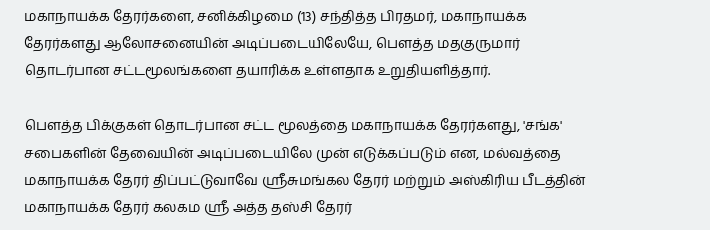மகாநாயக்க தேரர்களை, சனிக்கிழமை (13) சந்தித்த பிரதமர், மகாநாயக்க தேரர்களது ஆலோசனையின் அடிப்படையிலேயே, பௌத்த மதகுருமார் தொடர்பான சட்டமூலங்களை தயாரிக்க உள்ளதாக உறுதியளித்தார்.

பௌத்த பிக்குகள் தொடர்பான சட்ட மூலத்தை மகாநாயக்க தேரர்களது, 'சங்க' சபைகளின் தேவையின் அடிப்படையிலே முன் எடுக்கப்படும் என, மல்வத்தை மகாநாயக்க தேரர் திப்பட்டுவாவே ஸ்ரீசுமங்கல தேரர் மற்றும் அஸ்கிரிய பீடத்தின் மகாநாயக்க தேரர் கலகம ஸ்ரீ அத்த தஸ்சி தேரர்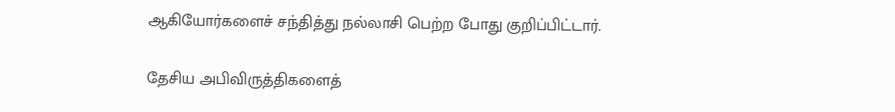ஆகியோர்களைச் சந்தித்து நல்லாசி பெற்ற போது குறிப்பிட்டார்.

தேசிய அபிவிருத்திகளைத்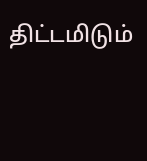திட்டமிடும்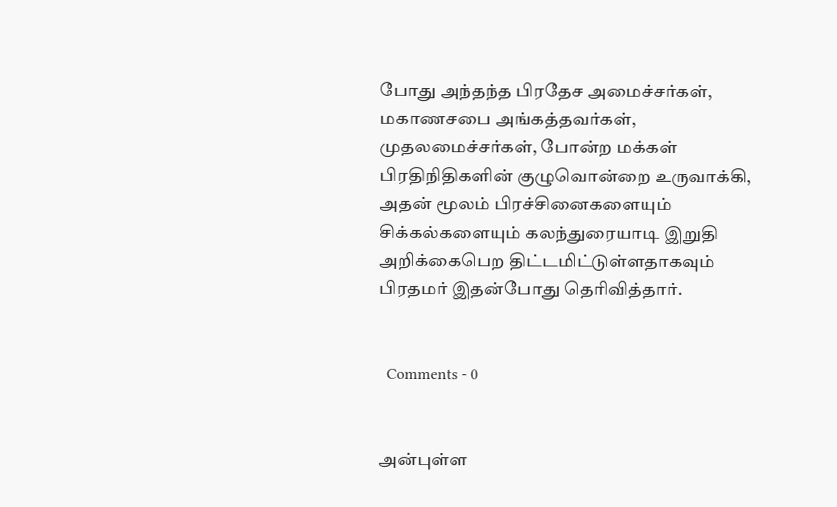போது அந்தந்த பிரதேச அமைச்சர்கள், மகாணசபை அங்கத்தவர்கள், முதலமைச்சர்கள், போன்ற மக்கள் பிரதிநிதிகளின் குழுவொன்றை உருவாக்கி, அதன் மூலம் பிரச்சினைகளையும் சிக்கல்களையும் கலந்துரையாடி இறுதி அறிக்கைபெற திட்டமிட்டுள்ளதாகவும் பிரதமர் இதன்போது தெரிவித்தார்.


  Comments - 0


அன்புள்ள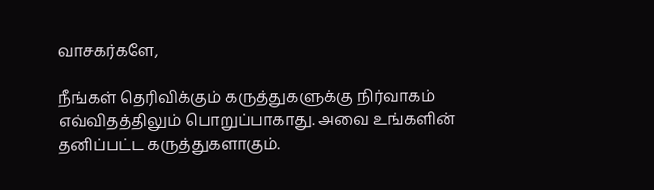வாசகர்களே,

நீங்கள் தெரிவிக்கும் கருத்துகளுக்கு நிர்வாகம் எவ்விதத்திலும் பொறுப்பாகாது. அவை உங்களின் தனிப்பட்ட கருத்துகளாகும்.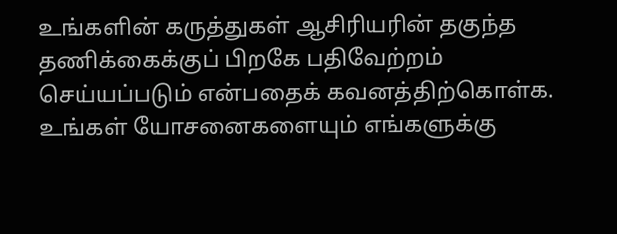உங்களின் கருத்துகள் ஆசிரியரின் தகுந்த தணிக்கைக்குப் பிறகே பதிவேற்றம் செய்யப்படும் என்பதைக் கவனத்திற்கொள்க. உங்கள் யோசனைகளையும் எங்களுக்கு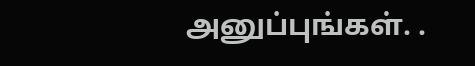அனுப்புங்கள். .